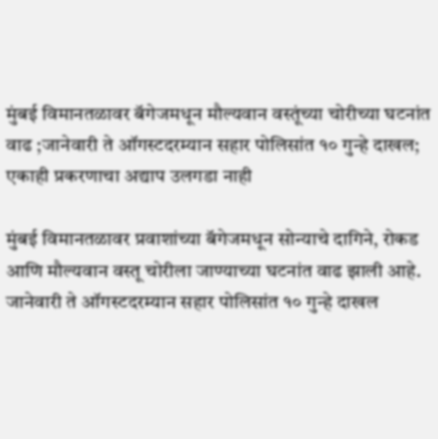मुंबई विमानतळावर बॅगेजमधून मौल्यवान वस्तूंच्या चोरीच्या घटनांत वाढ ;जानेवारी ते ऑगस्टदरम्यान सहार पोलिसांत १० गुन्हे दाखल; एकाही प्रकरणाचा अद्याप उलगडा नाही

मुंबई विमानतळावर प्रवाशांच्या बॅगेजमधून सोन्याचे दागिने, रोकड आणि मौल्यवान वस्तू चोरीला जाण्याच्या घटनांत वाढ झाली आहे. जानेवारी ते ऑगस्टदरम्यान सहार पोलिसांत १० गुन्हे दाखल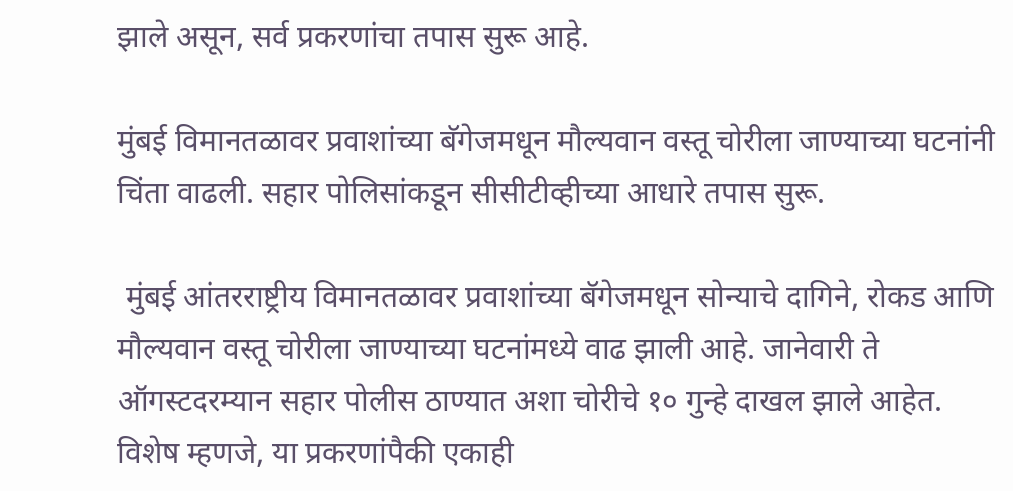झाले असून, सर्व प्रकरणांचा तपास सुरू आहे.

मुंबई विमानतळावर प्रवाशांच्या बॅगेजमधून मौल्यवान वस्तू चोरीला जाण्याच्या घटनांनी चिंता वाढली. सहार पोलिसांकडून सीसीटीव्हीच्या आधारे तपास सुरू.

 मुंबई आंतरराष्ट्रीय विमानतळावर प्रवाशांच्या बॅगेजमधून सोन्याचे दागिने, रोकड आणि मौल्यवान वस्तू चोरीला जाण्याच्या घटनांमध्ये वाढ झाली आहे. जानेवारी ते ऑगस्टदरम्यान सहार पोलीस ठाण्यात अशा चोरीचे १० गुन्हे दाखल झाले आहेत. विशेष म्हणजे, या प्रकरणांपैकी एकाही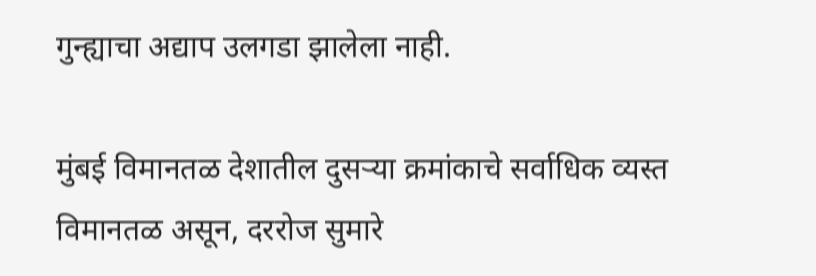गुन्ह्याचा अद्याप उलगडा झालेला नाही.

मुंबई विमानतळ देशातील दुसऱ्या क्रमांकाचे सर्वाधिक व्यस्त विमानतळ असून, दररोज सुमारे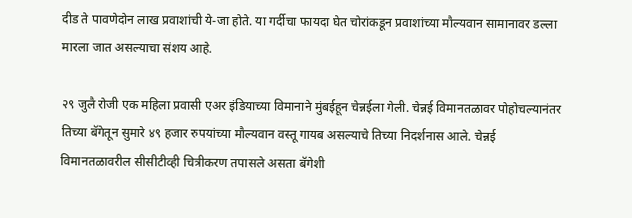दीड ते पावणेदोन लाख प्रवाशांची ये-जा होते. या गर्दीचा फायदा घेत चोरांकडून प्रवाशांच्या मौल्यवान सामानावर डल्ला मारला जात असल्याचा संशय आहे.

२९ जुलै रोजी एक महिला प्रवासी एअर इंडियाच्या विमानाने मुंबईहून चेन्नईला गेली. चेन्नई विमानतळावर पोहोचल्यानंतर तिच्या बॅगेतून सुमारे ४९ हजार रुपयांच्या मौल्यवान वस्तू गायब असल्याचे तिच्या निदर्शनास आले. चेन्नई विमानतळावरील सीसीटीव्ही चित्रीकरण तपासले असता बॅगेशी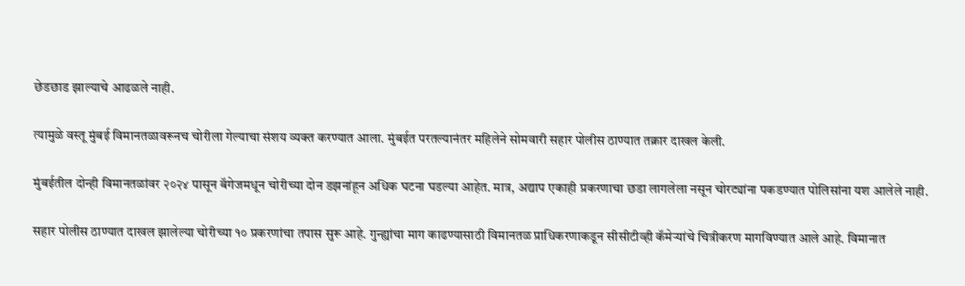छेडछाड झाल्याचे आढळले नाही.

त्यामुळे वस्तू मुंबई विमानतळावरूनच चोरीला गेल्याचा संशय व्यक्त करण्यात आला. मुंबईत परतल्यानंतर महिलेने सोमवारी सहार पोलीस ठाण्यात तक्रार दाखल केली.

मुंबईतील दोन्ही विमानतळांवर २०२४ पासून बॅगेजमधून चोरीच्या दोन डझनांहून अधिक घटना घडल्या आहेत. मात्र, अद्याप एकाही प्रकरणाचा छडा लागलेला नसून चोरट्यांना पकडण्यात पोलिसांना यश आलेले नाही.

सहार पोलीस ठाण्यात दाखल झालेल्या चोरीच्या १० प्रकरणांचा तपास सुरू आहे. गुन्ह्यांचा माग काढण्यासाठी विमानतळ प्राधिकरणाकडून सीसीटीव्ही कॅमेऱ्यांचे चित्रीकरण मागविण्यात आले आहे. विमानात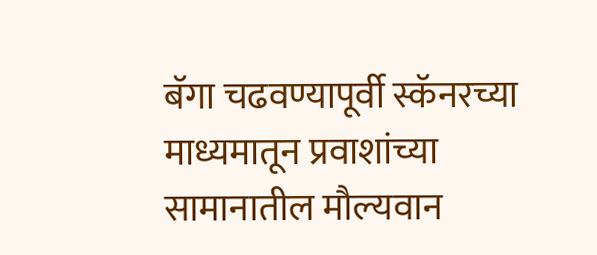बॅगा चढवण्यापूर्वी स्कॅनरच्या माध्यमातून प्रवाशांच्या सामानातील मौल्यवान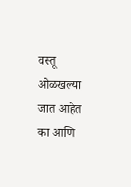वस्तू ओळखल्या जात आहेत का आणि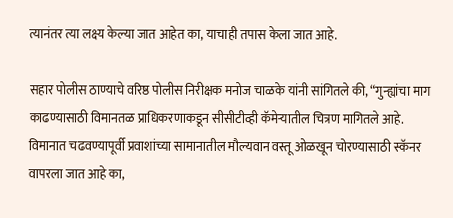त्यानंतर त्या लक्ष्य केल्या जात आहेत का, याचाही तपास केला जात आहे.

सहार पोलीस ठाण्याचे वरिष्ठ पोलीस निरीक्षक मनोज चाळके यांनी सांगितले की, “गुन्ह्यांचा माग काढण्यासाठी विमानतळ प्राधिकरणाकडून सीसीटीव्ही कॅमेऱ्यातील चित्रण मागितले आहे. विमानात चढवण्यापूर्वी प्रवाशांच्या सामानातील मौल्यवान वस्तू ओळखून चोरण्यासाठी स्कॅनर वापरला जात आहे का,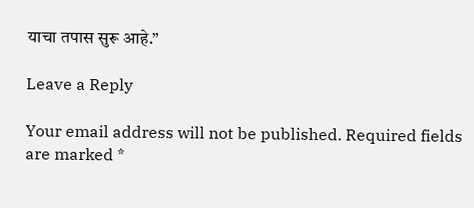याचा तपास सुरू आहे.”

Leave a Reply

Your email address will not be published. Required fields are marked *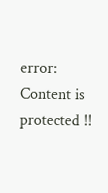error: Content is protected !!